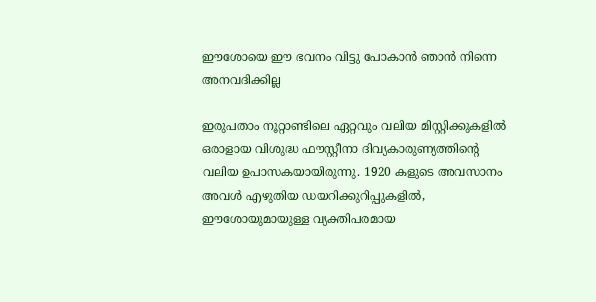ഈശോയെ ഈ ഭവനം വിട്ടു പോകാൻ ഞാൻ നിന്നെ അനവദിക്കില്ല

ഇരുപതാം നൂറ്റാണ്ടിലെ ഏറ്റവും വലിയ മിസ്റ്റിക്കുകളിൽ ഒരാളായ വിശുദ്ധ ഫൗസ്റ്റീനാ ദിവ്യകാരുണ്യത്തിന്റെ വലിയ ഉപാസകയായിരുന്നു. 1920 കളുടെ അവസാനം അവൾ എഴുതിയ ഡയറിക്കുറിപ്പുകളിൽ, ഈശോയുമായുള്ള വ്യക്തിപരമായ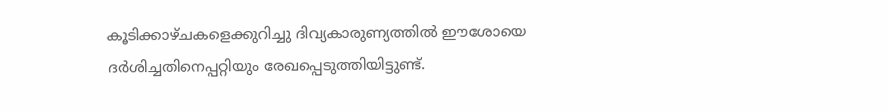കൂടിക്കാഴ്ചകളെക്കുറിച്ചു ദിവ്യകാരുണ്യത്തിൽ ഈശോയെ ദർശിച്ചതിനെപ്പറ്റിയും രേഖപ്പെടുത്തിയിട്ടുണ്ട്.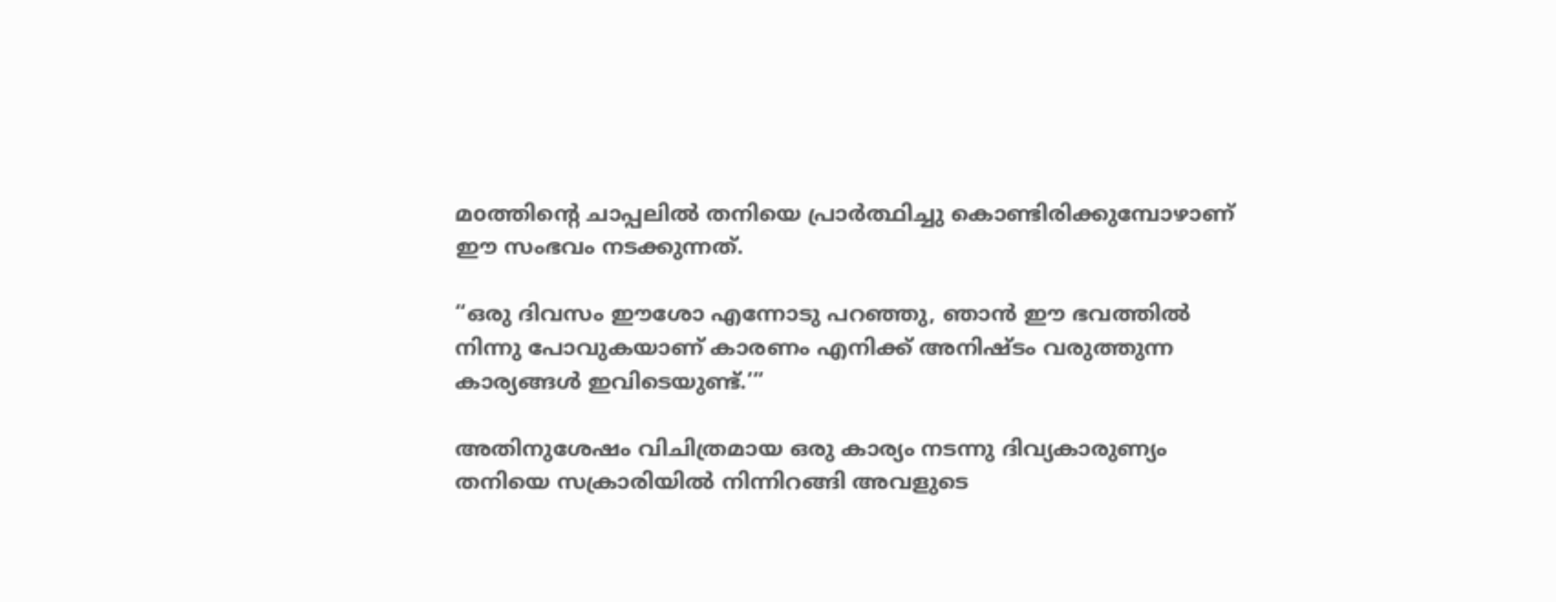മoത്തിന്റെ ചാപ്പലിൽ തനിയെ പ്രാർത്ഥിച്ചു കൊണ്ടിരിക്കുമ്പോഴാണ് ഈ സംഭവം നടക്കുന്നത്.

“ഒരു ദിവസം ഈശോ എന്നോടു പറഞ്ഞു, ഞാൻ ഈ ഭവത്തിൽ നിന്നു പോവുകയാണ് കാരണം എനിക്ക് അനിഷ്ടം വരുത്തുന്ന കാര്യങ്ങൾ ഇവിടെയുണ്ട്.’”

അതിനുശേഷം വിചിത്രമായ ഒരു കാര്യം നടന്നു ദിവ്യകാരുണ്യം തനിയെ സക്രാരിയിൽ നിന്നിറങ്ങി അവളുടെ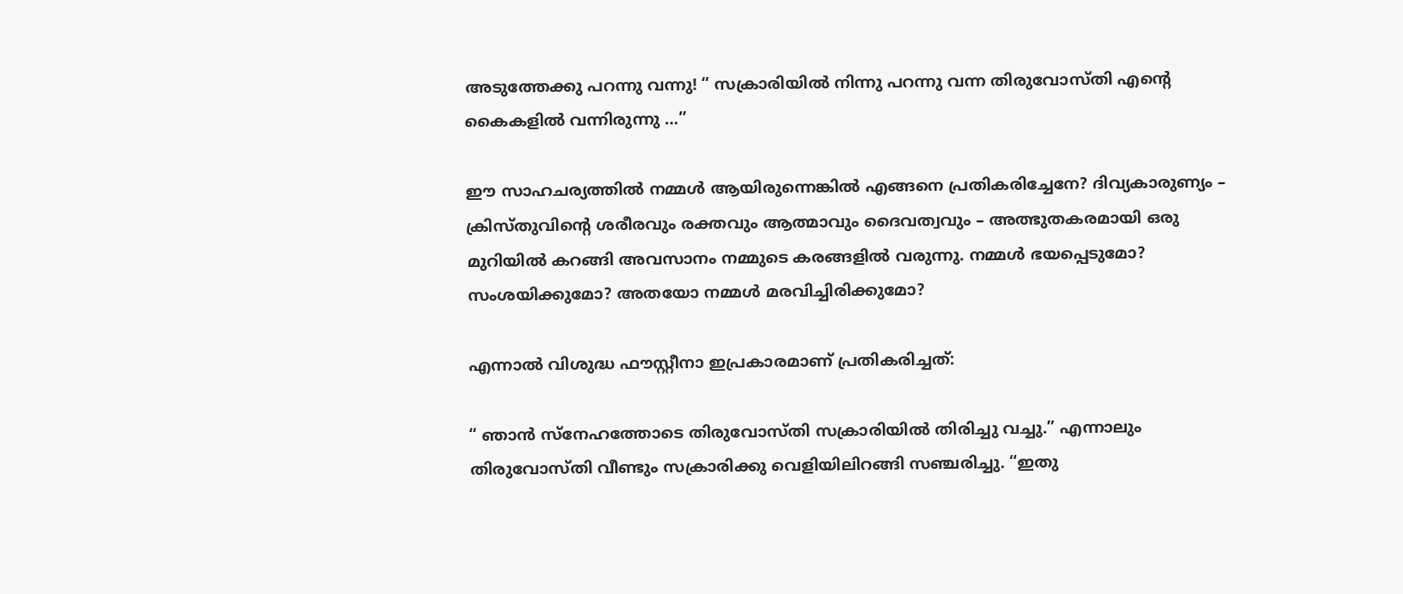അടുത്തേക്കു പറന്നു വന്നു! “ സക്രാരിയിൽ നിന്നു പറന്നു വന്ന തിരുവോസ്തി എന്റെ കൈകളിൽ വന്നിരുന്നു …”

ഈ സാഹചര്യത്തിൽ നമ്മൾ ആയിരുന്നെങ്കിൽ എങ്ങനെ പ്രതികരിച്ചേനേ? ദിവ്യകാരുണ്യം – ക്രിസ്തുവിന്റെ ശരീരവും രക്തവും ആത്മാവും ദൈവത്വവും – അത്ഭുതകരമായി ഒരു മുറിയിൽ കറങ്ങി അവസാനം നമ്മുടെ കരങ്ങളിൽ വരുന്നു. നമ്മൾ ഭയപ്പെടുമോ? സംശയിക്കുമോ? അതയോ നമ്മൾ മരവിച്ചിരിക്കുമോ?

എന്നാൽ വിശുദ്ധ ഫൗസ്റ്റീനാ ഇപ്രകാരമാണ് പ്രതികരിച്ചത്:

“ ഞാൻ സ്നേഹത്തോടെ തിരുവോസ്തി സക്രാരിയിൽ തിരിച്ചു വച്ചു.” എന്നാലും തിരുവോസ്തി വീണ്ടും സക്രാരിക്കു വെളിയിലിറങ്ങി സഞ്ചരിച്ചു. “ഇതു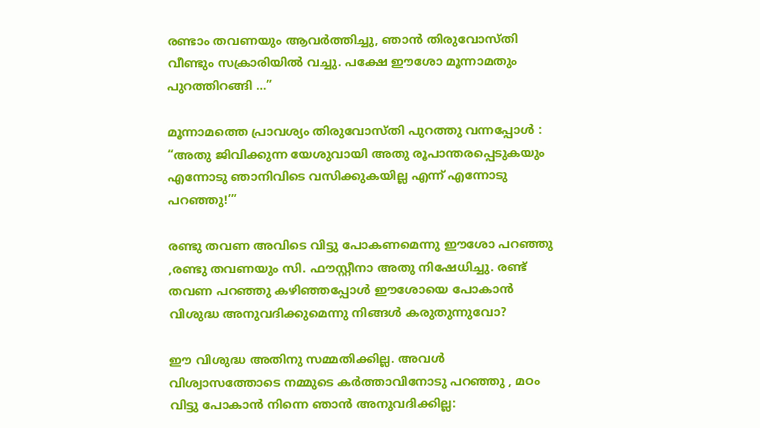രണ്ടാം തവണയും ആവർത്തിച്ചു, ഞാൻ തിരുവോസ്തി വീണ്ടും സക്രാരിയിൽ വച്ചു. പക്ഷേ ഈശോ മൂന്നാമതും പുറത്തിറങ്ങി …”

മൂന്നാമത്തെ പ്രാവശ്യം തിരുവോസ്തി പുറത്തു വന്നപ്പോൾ : “അതു ജിവിക്കുന്ന യേശുവായി അതു രൂപാന്തരപ്പെടുകയും എന്നോടു ഞാനിവിടെ വസിക്കുകയില്ല എന്ന് എന്നോടു പറഞ്ഞു!’”

രണ്ടു തവണ അവിടെ വിട്ടു പോകണമെന്നു ഈശോ പറഞ്ഞു ,രണ്ടു തവണയും സി. ഫൗസ്റ്റീനാ അതു നിഷേധിച്ചു. രണ്ട് തവണ പറഞ്ഞു കഴിഞ്ഞപ്പോൾ ഈശോയെ പോകാൻ വിശുദ്ധ അനുവദിക്കുമെന്നു നിങ്ങൾ കരുതുന്നുവോ?

ഈ വിശുദ്ധ അതിനു സമ്മതിക്കില്ല. അവൾ വിശ്വാസത്തോടെ നമ്മുടെ കർത്താവിനോടു പറഞ്ഞു , മഠം വിട്ടു പോകാൻ നിന്നെ ഞാൻ അനുവദിക്കില്ല: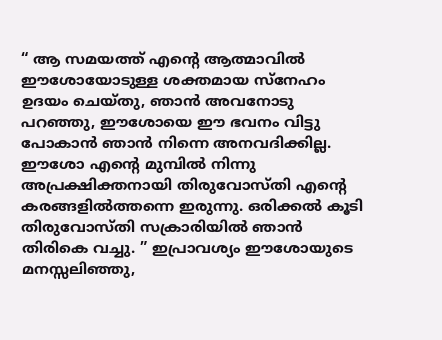“ ആ സമയത്ത് എന്റെ ആത്മാവിൽ ഈശോയോടുള്ള ശക്തമായ സ്നേഹം ഉദയം ചെയ്തു, ഞാൻ അവനോടു പറഞ്ഞു, ഈശോയെ ഈ ഭവനം വിട്ടു പോകാൻ ഞാൻ നിന്നെ അനവദിക്കില്ല. ഈശോ എന്റെ മുമ്പിൽ നിന്നു അപ്രക്ഷിക്തനായി തിരുവോസ്തി എന്റെ കരങ്ങളിൽത്തന്നെ ഇരുന്നു. ഒരിക്കൽ കൂടി തിരുവോസ്തി സക്രാരിയിൽ ഞാൻ തിരികെ വച്ചു. ” ഇപ്രാവശ്യം ഈശോയുടെ മനസ്സലിഞ്ഞു,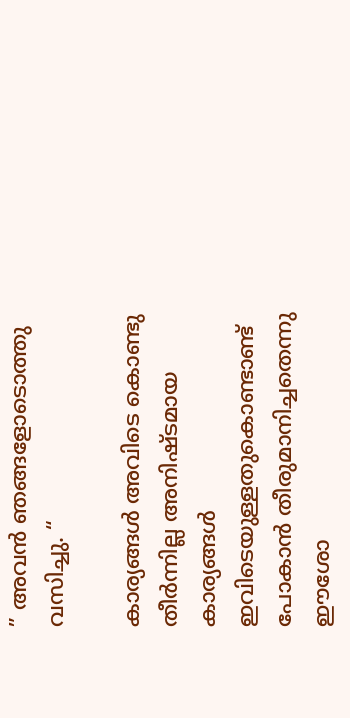” അവൻ ഞങ്ങളോടൊത്തു വസിച്ചു. “

കാര്യങ്ങൾ അവിടെ കൊണ്ടു തീർന്നില്ല അനിഷ്ടമായ കാര്യങ്ങൾ ഇവിടെയുള്ളതുകൊണ്ടാണ്ട് പോകാൻ തീരുമാനിച്ചതെന്നു ഈശോ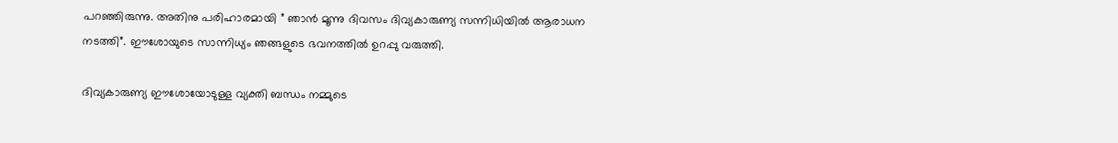പറഞ്ഞിരുന്നു. അതിനു പരിഹാരമായി ” ഞാൻ മൂന്നു ദിവസം ദിവ്യകാരുണ്യ സന്നിധിയിൽ ആരാധന നടത്തി”. ഈശോയുടെ സാന്നിധ്യം ഞങ്ങളുടെ ഭവനത്തിൽ ഉറപ്പു വരുത്തി.

ദിവ്യകാരുണ്യ ഈശോയോടുള്ള വ്യക്തി ബന്ധം നമ്മുടെ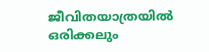ജീവിതയാത്രയിൽ ഒരിക്കലും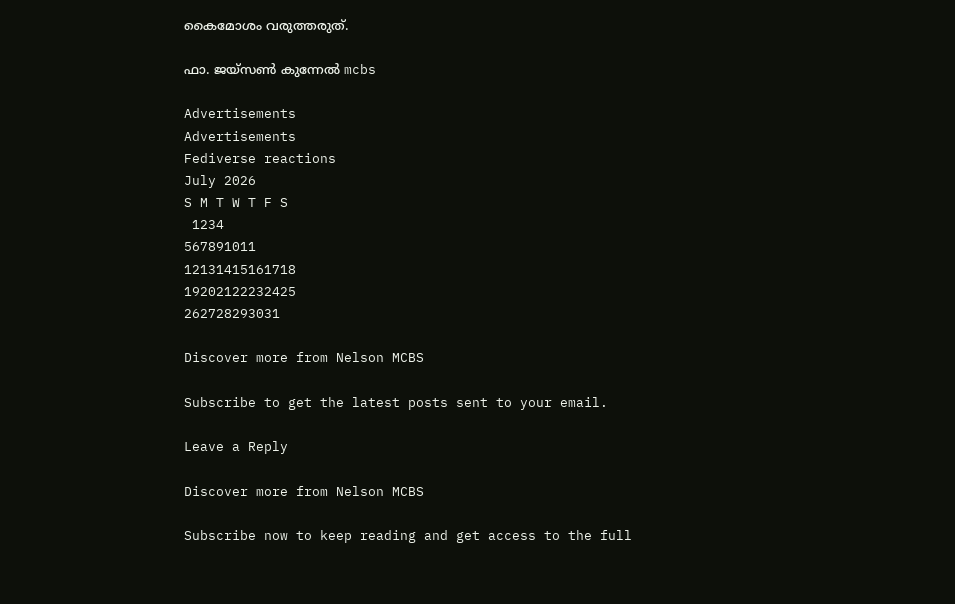കൈമോശം വരുത്തരുത്.

ഫാ. ജയ്സൺ കുന്നേൽ mcbs

Advertisements
Advertisements
Fediverse reactions
July 2026
S M T W T F S
 1234
567891011
12131415161718
19202122232425
262728293031

Discover more from Nelson MCBS

Subscribe to get the latest posts sent to your email.

Leave a Reply

Discover more from Nelson MCBS

Subscribe now to keep reading and get access to the full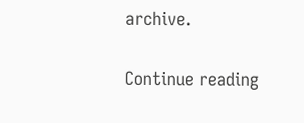archive.

Continue reading